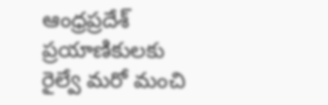ఆంధ్రప్రదేశ్ ప్రయాణికులకు రైల్వే మరో మంచి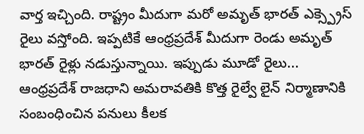వార్త ఇచ్చింది. రాష్ట్రం మీదుగా మరో అమృత్ భారత్ ఎక్స్ప్రెస్ రైలు వస్తోంది. ఇప్పటికే ఆంధ్రప్రదేశ్ మీదుగా రెండు అమృత్ భారత్ రైళ్లు నడుస్తున్నాయి. ఇప్పుడు మూడో రైలు...
ఆంధ్రప్రదేశ్ రాజధాని అమరావతికి కొత్త రైల్వే లైన్ నిర్మాణానికి సంబంధించిన పనులు కీలక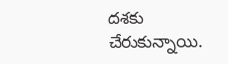దశకు చేరుకున్నాయి.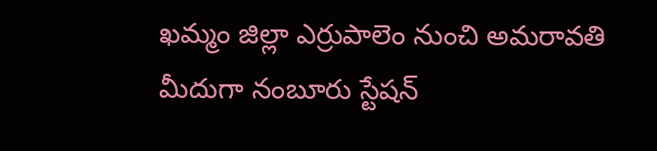ఖమ్మం జిల్లా ఎర్రుపాలెం నుంచి అమరావతి మీదుగా నంబూరు స్టేషన్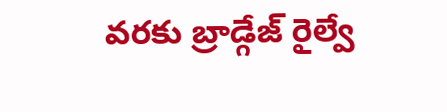వరకు బ్రాడ్గేజ్ రైల్వే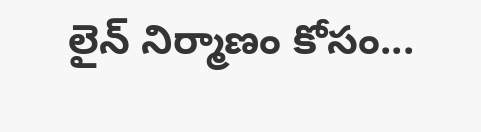లైన్ నిర్మాణం కోసం...